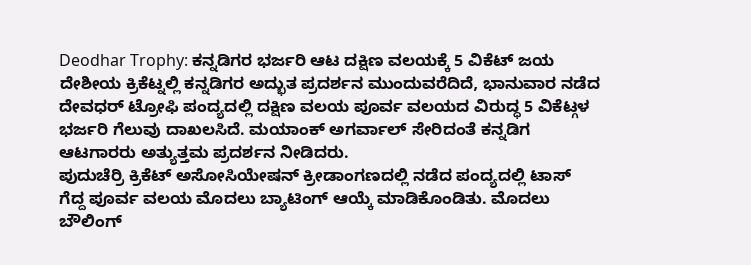Deodhar Trophy: ಕನ್ನಡಿಗರ ಭರ್ಜರಿ ಆಟ ದಕ್ಷಿಣ ವಲಯಕ್ಕೆ 5 ವಿಕೆಟ್ ಜಯ
ದೇಶೀಯ ಕ್ರಿಕೆಟ್ನಲ್ಲಿ ಕನ್ನಡಿಗರ ಅದ್ಭುತ ಪ್ರದರ್ಶನ ಮುಂದುವರೆದಿದೆ, ಭಾನುವಾರ ನಡೆದ ದೇವಧರ್ ಟ್ರೋಫಿ ಪಂದ್ಯದಲ್ಲಿ ದಕ್ಷಿಣ ವಲಯ ಪೂರ್ವ ವಲಯದ ವಿರುದ್ಧ 5 ವಿಕೆಟ್ಗಳ ಭರ್ಜರಿ ಗೆಲುವು ದಾಖಲಸಿದೆ. ಮಯಾಂಕ್ ಅಗರ್ವಾಲ್ ಸೇರಿದಂತೆ ಕನ್ನಡಿಗ ಆಟಗಾರರು ಅತ್ಯುತ್ತಮ ಪ್ರದರ್ಶನ ನೀಡಿದರು.
ಪುದುಚೆರ್ರಿ ಕ್ರಿಕೆಟ್ ಅಸೋಸಿಯೇಷನ್ ಕ್ರೀಡಾಂಗಣದಲ್ಲಿ ನಡೆದ ಪಂದ್ಯದಲ್ಲಿ ಟಾಸ್ ಗೆದ್ದ ಪೂರ್ವ ವಲಯ ಮೊದಲು ಬ್ಯಾಟಿಂಗ್ ಆಯ್ಕೆ ಮಾಡಿಕೊಂಡಿತು. ಮೊದಲು ಬೌಲಿಂಗ್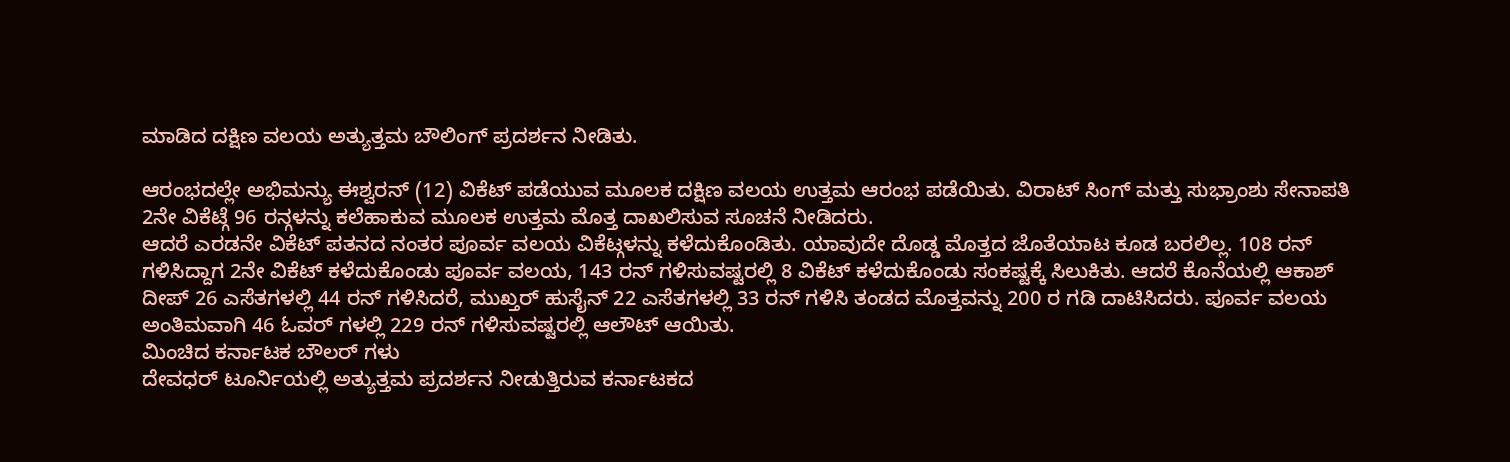ಮಾಡಿದ ದಕ್ಷಿಣ ವಲಯ ಅತ್ಯುತ್ತಮ ಬೌಲಿಂಗ್ ಪ್ರದರ್ಶನ ನೀಡಿತು.

ಆರಂಭದಲ್ಲೇ ಅಭಿಮನ್ಯು ಈಶ್ವರನ್ (12) ವಿಕೆಟ್ ಪಡೆಯುವ ಮೂಲಕ ದಕ್ಷಿಣ ವಲಯ ಉತ್ತಮ ಆರಂಭ ಪಡೆಯಿತು. ವಿರಾಟ್ ಸಿಂಗ್ ಮತ್ತು ಸುಭ್ರಾಂಶು ಸೇನಾಪತಿ 2ನೇ ವಿಕೆಟ್ಗೆ 96 ರನ್ಗಳನ್ನು ಕಲೆಹಾಕುವ ಮೂಲಕ ಉತ್ತಮ ಮೊತ್ತ ದಾಖಲಿಸುವ ಸೂಚನೆ ನೀಡಿದರು.
ಆದರೆ ಎರಡನೇ ವಿಕೆಟ್ ಪತನದ ನಂತರ ಪೂರ್ವ ವಲಯ ವಿಕೆಟ್ಗಳನ್ನು ಕಳೆದುಕೊಂಡಿತು. ಯಾವುದೇ ದೊಡ್ಡ ಮೊತ್ತದ ಜೊತೆಯಾಟ ಕೂಡ ಬರಲಿಲ್ಲ. 108 ರನ್ ಗಳಿಸಿದ್ದಾಗ 2ನೇ ವಿಕೆಟ್ ಕಳೆದುಕೊಂಡು ಪೂರ್ವ ವಲಯ, 143 ರನ್ ಗಳಿಸುವಷ್ಟರಲ್ಲಿ 8 ವಿಕೆಟ್ ಕಳೆದುಕೊಂಡು ಸಂಕಷ್ಟಕ್ಕೆ ಸಿಲುಕಿತು. ಆದರೆ ಕೊನೆಯಲ್ಲಿ ಆಕಾಶ್ ದೀಪ್ 26 ಎಸೆತಗಳಲ್ಲಿ 44 ರನ್ ಗಳಿಸಿದರೆ, ಮುಖ್ತರ್ ಹುಸೈನ್ 22 ಎಸೆತಗಳಲ್ಲಿ 33 ರನ್ ಗಳಿಸಿ ತಂಡದ ಮೊತ್ತವನ್ನು 200 ರ ಗಡಿ ದಾಟಿಸಿದರು. ಪೂರ್ವ ವಲಯ ಅಂತಿಮವಾಗಿ 46 ಓವರ್ ಗಳಲ್ಲಿ 229 ರನ್ ಗಳಿಸುವಷ್ಟರಲ್ಲಿ ಆಲೌಟ್ ಆಯಿತು.
ಮಿಂಚಿದ ಕರ್ನಾಟಕ ಬೌಲರ್ ಗಳು
ದೇವಧರ್ ಟೂರ್ನಿಯಲ್ಲಿ ಅತ್ಯುತ್ತಮ ಪ್ರದರ್ಶನ ನೀಡುತ್ತಿರುವ ಕರ್ನಾಟಕದ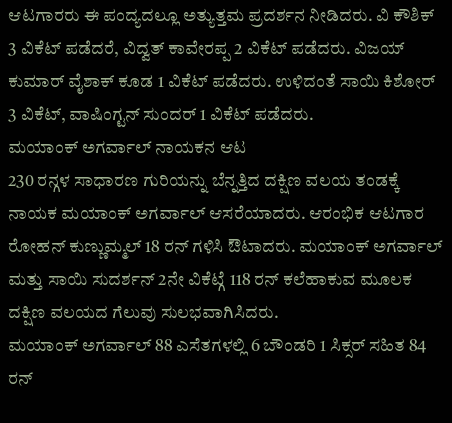ಆಟಗಾರರು ಈ ಪಂದ್ಯದಲ್ಲೂ ಅತ್ಯುತ್ತಮ ಪ್ರದರ್ಶನ ನೀಡಿದರು. ವಿ ಕೌಶಿಕ್ 3 ವಿಕೆಟ್ ಪಡೆದರೆ, ವಿದ್ವತ್ ಕಾವೇರಪ್ಪ 2 ವಿಕೆಟ್ ಪಡೆದರು. ವಿಜಯ್ ಕುಮಾರ್ ವೈಶಾಕ್ ಕೂಡ 1 ವಿಕೆಟ್ ಪಡೆದರು. ಉಳಿದಂತೆ ಸಾಯಿ ಕಿಶೋರ್ 3 ವಿಕೆಟ್, ವಾಷಿಂಗ್ಟನ್ ಸುಂದರ್ 1 ವಿಕೆಟ್ ಪಡೆದರು.
ಮಯಾಂಕ್ ಅಗರ್ವಾಲ್ ನಾಯಕನ ಆಟ
230 ರನ್ಗಳ ಸಾಧಾರಣ ಗುರಿಯನ್ನು ಬೆನ್ನತ್ತಿದ ದಕ್ಷಿಣ ವಲಯ ತಂಡಕ್ಕೆ ನಾಯಕ ಮಯಾಂಕ್ ಅಗರ್ವಾಲ್ ಆಸರೆಯಾದರು. ಆರಂಭಿಕ ಆಟಗಾರ ರೋಹನ್ ಕುಣ್ಣುಮ್ಮಲ್ 18 ರನ್ ಗಳಿಸಿ ಔಟಾದರು. ಮಯಾಂಕ್ ಅಗರ್ವಾಲ್ ಮತ್ತು ಸಾಯಿ ಸುದರ್ಶನ್ 2ನೇ ವಿಕೆಟ್ಗೆ 118 ರನ್ ಕಲೆಹಾಕುವ ಮೂಲಕ ದಕ್ಷಿಣ ವಲಯದ ಗೆಲುವು ಸುಲಭವಾಗಿಸಿದರು.
ಮಯಾಂಕ್ ಅಗರ್ವಾಲ್ 88 ಎಸೆತಗಳಲ್ಲಿ 6 ಬೌಂಡರಿ 1 ಸಿಕ್ಸರ್ ಸಹಿತ 84 ರನ್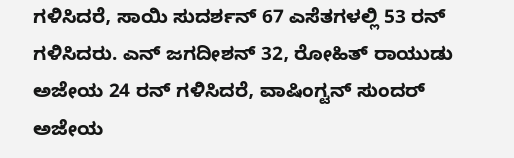ಗಳಿಸಿದರೆ, ಸಾಯಿ ಸುದರ್ಶನ್ 67 ಎಸೆತಗಳಲ್ಲಿ 53 ರನ್ ಗಳಿಸಿದರು. ಎನ್ ಜಗದೀಶನ್ 32, ರೋಹಿತ್ ರಾಯುಡು ಅಜೇಯ 24 ರನ್ ಗಳಿಸಿದರೆ, ವಾಷಿಂಗ್ಟನ್ ಸುಂದರ್ ಅಜೇಯ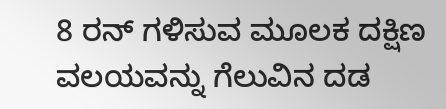8 ರನ್ ಗಳಿಸುವ ಮೂಲಕ ದಕ್ಷಿಣ ವಲಯವನ್ನು ಗೆಲುವಿನ ದಡ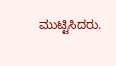ಮುಟ್ಟಿಸಿದರು.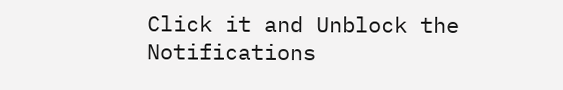Click it and Unblock the Notifications